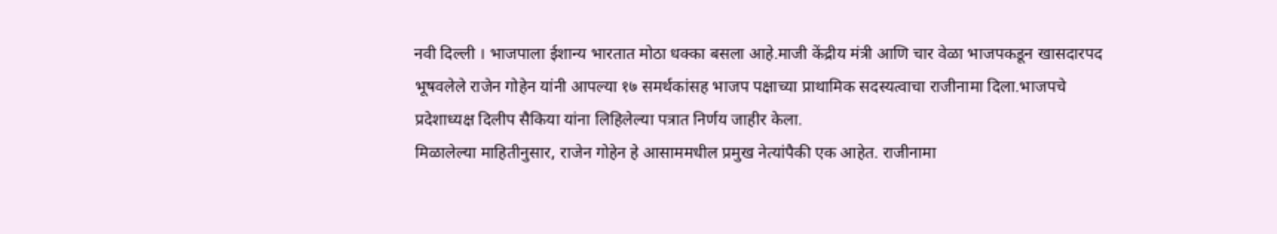नवी दिल्ली । भाजपाला ईशान्य भारतात मोठा धक्का बसला आहे.माजी केंद्रीय मंत्री आणि चार वेळा भाजपकडून खासदारपद भूषवलेले राजेन गोहेन यांनी आपल्या १७ समर्थकांसह भाजप पक्षाच्या प्राथामिक सदस्यत्वाचा राजीनामा दिला.भाजपचे प्रदेशाध्यक्ष दिलीप सैकिया यांना लिहिलेल्या पत्रात निर्णय जाहीर केला.
मिळालेल्या माहितीनुसार, राजेन गोहेन हे आसाममधील प्रमुख नेत्यांपैकी एक आहेत. राजीनामा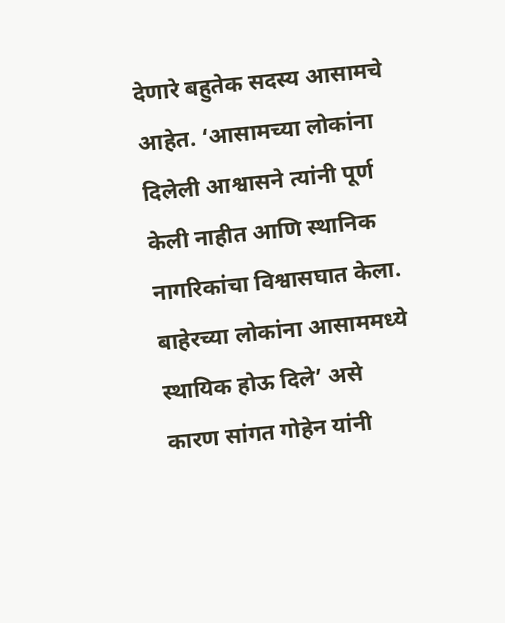देणारे बहुतेक सदस्य आसामचे आहेत. ‘आसामच्या लोकांना दिलेली आश्वासने त्यांनी पूर्ण केली नाहीत आणि स्थानिक नागरिकांचा विश्वासघात केला. बाहेरच्या लोकांना आसाममध्ये स्थायिक होऊ दिले’ असे कारण सांगत गोहेन यांनी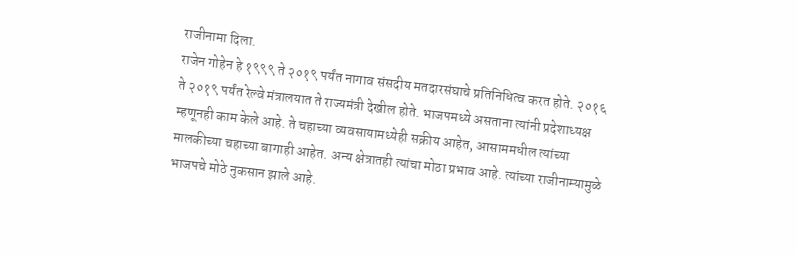राजीनामा दिला.
राजेन गोहेन हे १९९९ ते २०१९ पर्यंत नागाव संसदीय मतदारसंघाचे प्रतिनिधित्व करत होते. २०१६ ते २०१९ पर्यंत रेल्वे मंत्रालयात ते राज्यमंत्री देखील होते. भाजपमध्ये असताना त्यांनी प्रदेशाध्यक्ष म्हणूनही काम केले आहे. ते चहाच्या व्यवसायामध्येही सक्रीय आहेत, आसाममधील त्यांच्या मालकीच्या चहाच्या बागाही आहेत. अन्य क्षेत्रातही त्यांचा मोठा प्रभाव आहे. त्यांच्या राजीनाम्यामुळे भाजपचे मोठे नुकसान झाले आहे.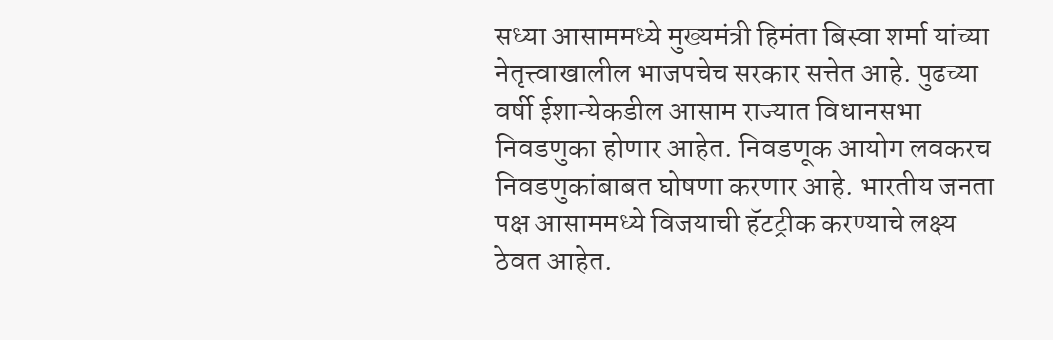सध्या आसाममध्ये मुख्यमंत्री हिमंता बिस्वा शर्मा यांच्या नेतृत्त्वाखालील भाजपचेच सरकार सत्तेत आहे. पुढच्या वर्षी ईशान्येकडील आसाम राज्यात विधानसभा निवडणुका होणार आहेत. निवडणूक आयोग लवकरच निवडणुकांबाबत घोषणा करणार आहे. भारतीय जनता पक्ष आसाममध्ये विजयाची हॅटट्रीक करण्याचे लक्ष्य ठेवत आहेत.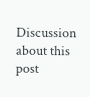Discussion about this post